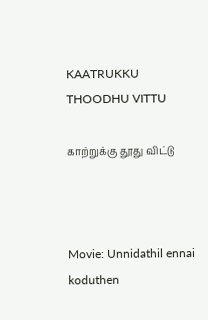KAATRUKKU THOODHU VITTU

காற்றுக்கு தூது விட்டு



Movie: Unnidathil ennai koduthen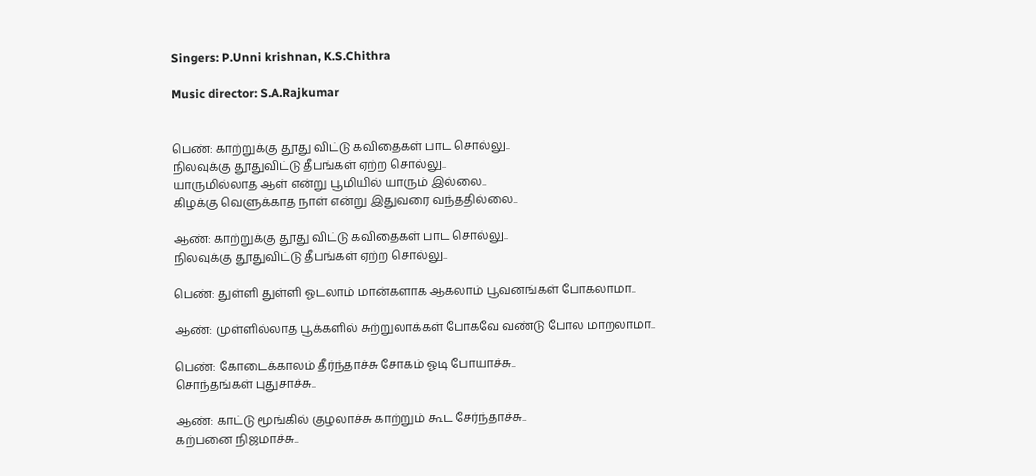Singers: P.Unni krishnan, K.S.Chithra

Music director: S.A.Rajkumar


பெண்: காற்றுக்கு தூது விட்டு கவிதைகள் பாட சொல்லு..
நிலவுக்கு தூதுவிட்டு தீபங்கள் ஏற்ற சொல்லு..
யாருமில்லாத ஆள் என்று பூமியில் யாரும் இல்லை..
கிழக்கு வெளுக்காத நாள் என்று இதுவரை வந்ததில்லை..

ஆண்: காற்றுக்கு தூது விட்டு கவிதைகள் பாட சொல்லு..
நிலவுக்கு தூதுவிட்டு தீபங்கள் ஏற்ற சொல்லு..

பெண்: துள்ளி துள்ளி ஓடலாம் மான்களாக ஆகலாம் பூவனங்கள் போகலாமா..

ஆண்: முள்ளில்லாத பூக்களில் சுற்றுலாக்கள் போகவே வண்டு போல மாறலாமா..

பெண்: கோடைக்காலம் தீர்ந்தாச்சு சோகம் ஓடி போயாச்சு..
சொந்தங்கள் புதுசாச்சு..

ஆண்: காட்டு மூங்கில் குழலாச்சு காற்றும் கூட சேர்ந்தாச்சு..
கற்பனை நிஜமாச்சு..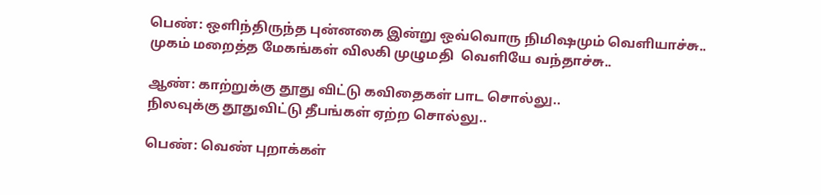பெண்: ஒளிந்திருந்த புன்னகை இன்று ஒவ்வொரு நிமிஷமும் வெளியாச்சு..
முகம் மறைத்த மேகங்கள் விலகி முழுமதி  வெளியே வந்தாச்சு..

ஆண்: காற்றுக்கு தூது விட்டு கவிதைகள் பாட சொல்லு..
நிலவுக்கு தூதுவிட்டு தீபங்கள் ஏற்ற சொல்லு..

பெண்: வெண் புறாக்கள்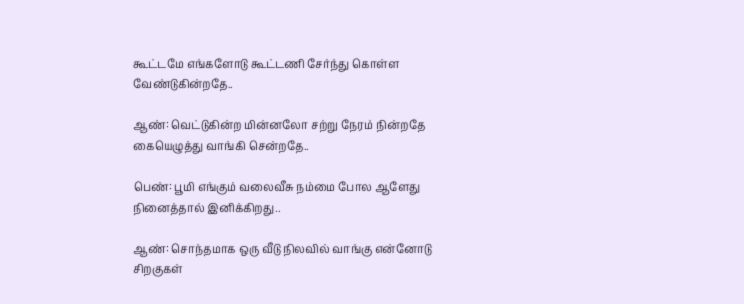கூட்டமே எங்களோடு கூட்டணி சேர்ந்து கொள்ள வேண்டுகின்றதே..

ஆண்: வெட்டுகின்ற மின்னலோ சற்று நேரம் நின்றதே கையெழுத்து வாங்கி சென்றதே..

பெண்: பூமி எங்கும் வலைவீசு நம்மை போல ஆளேது
நினைத்தால் இனிக்கிறது..

ஆண்: சொந்தமாக ஒரு வீடு நிலவில் வாங்கு என்னோடு
சிறகுகள்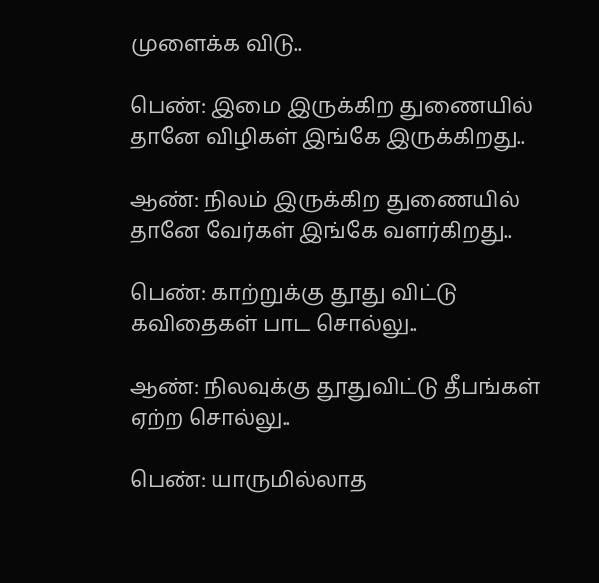முளைக்க விடு..

பெண்: இமை இருக்கிற துணையில் தானே விழிகள் இங்கே இருக்கிறது..

ஆண்: நிலம் இருக்கிற துணையில் தானே வேர்கள் இங்கே வளர்கிறது..

பெண்: காற்றுக்கு தூது விட்டு கவிதைகள் பாட சொல்லு..

ஆண்: நிலவுக்கு தூதுவிட்டு தீபங்கள் ஏற்ற சொல்லு..

பெண்: யாருமில்லாத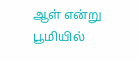ஆள் என்று பூமியில்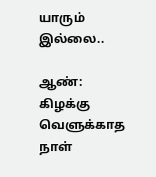யாரும் இல்லை..

ஆண்: கிழக்கு வெளுக்காத நாள்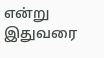என்று இதுவரை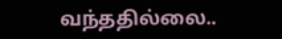வந்ததில்லை..